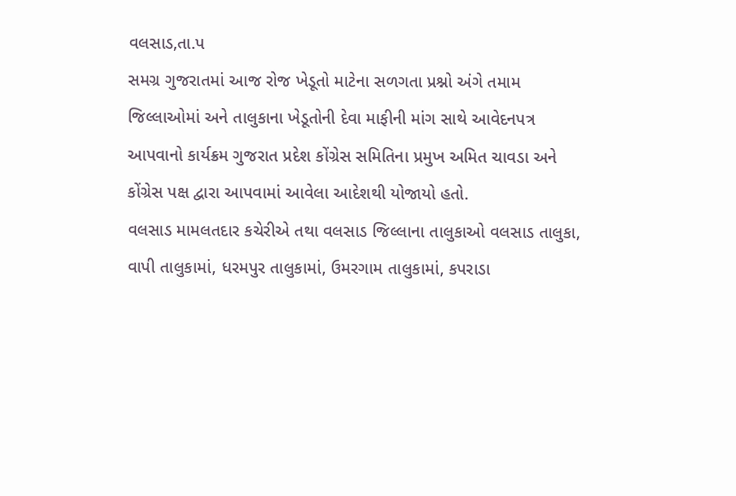વલસાડ,તા.પ
સમગ્ર ગુજરાતમાં આજ રોજ ખેડૂતો માટેના સળગતા પ્રશ્નો અંગે તમામ જિલ્લાઓમાં અને તાલુકાના ખેડૂતોની દેવા માફીની માંગ સાથે આવેદનપત્ર આપવાનો કાર્યક્રમ ગુજરાત પ્રદેશ કોંગ્રેસ સમિતિના પ્રમુખ અમિત ચાવડા અને કોંગ્રેસ પક્ષ દ્વારા આપવામાં આવેલા આદેશથી યોજાયો હતો.
વલસાડ મામલતદાર કચેરીએ તથા વલસાડ જિલ્લાના તાલુકાઓ વલસાડ તાલુકા, વાપી તાલુકામાં, ધરમપુર તાલુકામાં, ઉમરગામ તાલુકામાં, કપરાડા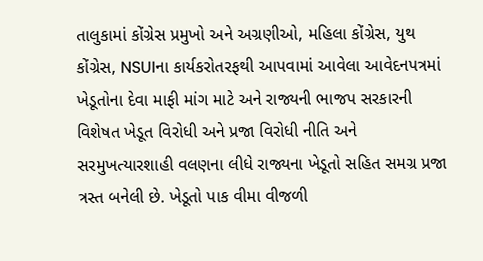તાલુકામાં કોંગ્રેસ પ્રમુખો અને અગ્રણીઓ, મહિલા કોંગ્રેસ, યુથ કોંગ્રેસ, NSUIના કાર્યકરોતરફથી આપવામાં આવેલા આવેદનપત્રમાં ખેડૂતોના દેવા માફી માંગ માટે અને રાજ્યની ભાજપ સરકારની વિશેષત ખેડૂત વિરોધી અને પ્રજા વિરોધી નીતિ અને સરમુખત્યારશાહી વલણના લીધે રાજ્યના ખેડૂતો સહિત સમગ્ર પ્રજા ત્રસ્ત બનેલી છે. ખેડૂતો પાક વીમા વીજળી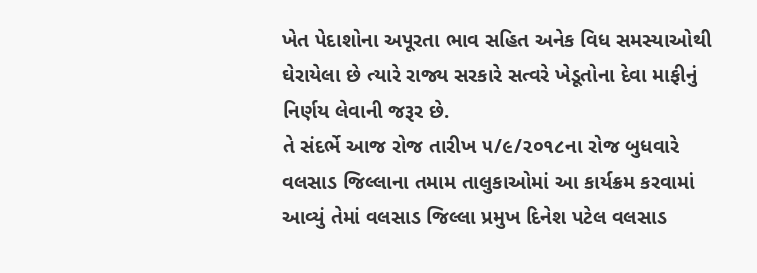ખેત પેદાશોના અપૂરતા ભાવ સહિત અનેક વિધ સમસ્યાઓથી ઘેરાયેલા છે ત્યારે રાજ્ય સરકારે સત્વરે ખેડૂતોના દેવા માફીનું નિર્ણય લેવાની જરૂર છે.
તે સંદર્ભે આજ રોજ તારીખ ૫/૯/૨૦૧૮ના રોજ બુધવારે વલસાડ જિલ્લાના તમામ તાલુકાઓમાં આ કાર્યક્રમ કરવામાં આવ્યું તેમાં વલસાડ જિલ્લા પ્રમુખ દિનેશ પટેલ વલસાડ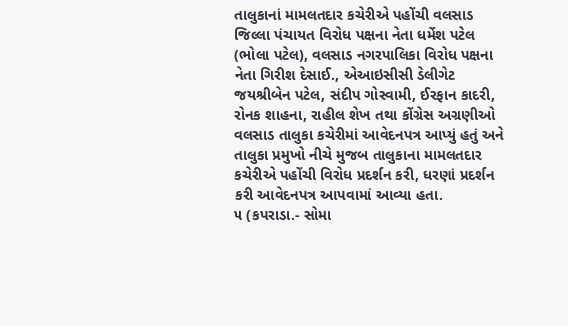તાલુકાનાં મામલતદાર કચેરીએ પહોંચી વલસાડ જિલ્લા પંચાયત વિરોધ પક્ષના નેતા ધર્મેશ પટેલ (ભોલા પટેલ), વલસાડ નગરપાલિકા વિરોધ પક્ષના નેતા ગિરીશ દેસાઈ., એઆઇસીસી ડેલીગેટ જયશ્રીબેન પટેલ, સંદીપ ગોસ્વામી, ઈરફાન કાદરી, રોનક શાહના, રાહીલ શેખ તથા કોંગ્રેસ અગ્રણીઓ વલસાડ તાલુકા કચેરીમાં આવેદનપત્ર આપ્યું હતું અને તાલુકા પ્રમુખો નીચે મુજબ તાલુકાના મામલતદાર કચેરીએ પહોંચી વિરોધ પ્રદર્શન કરી, ધરણાં પ્રદર્શન કરી આવેદનપત્ર આપવામાં આવ્યા હતા.
૫ (કપરાડા.- સોમા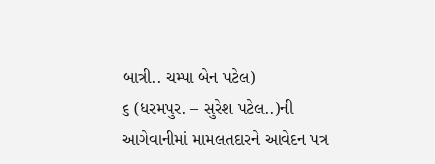બાત્રી.. ચમ્પા બેન પટેલ)
૬ (ધરમપુર. – સુરેશ પટેલ..)ની આગેવાનીમાં મામલતદારને આવેદન પત્ર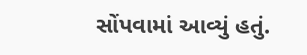સોંપવામાં આવ્યું હતું.